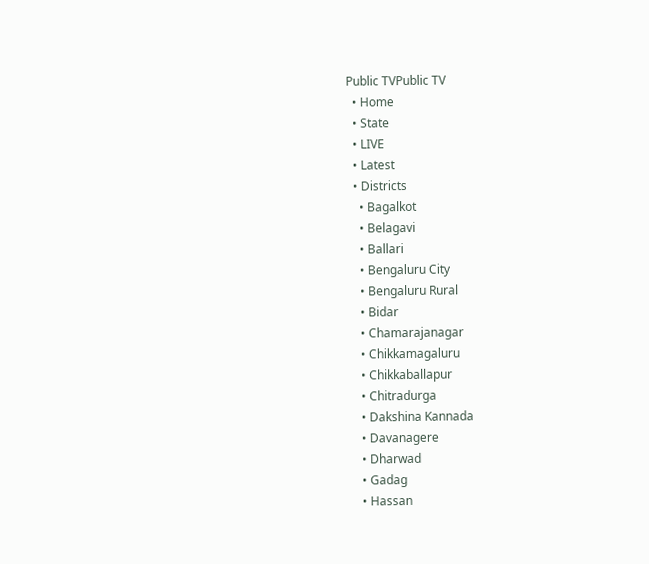Public TVPublic TV
  • Home
  • State
  • LIVE
  • Latest
  • Districts
    • Bagalkot
    • Belagavi
    • Ballari
    • Bengaluru City
    • Bengaluru Rural
    • Bidar
    • Chamarajanagar
    • Chikkamagaluru
    • Chikkaballapur
    • Chitradurga
    • Dakshina Kannada
    • Davanagere
    • Dharwad
    • Gadag
    • Hassan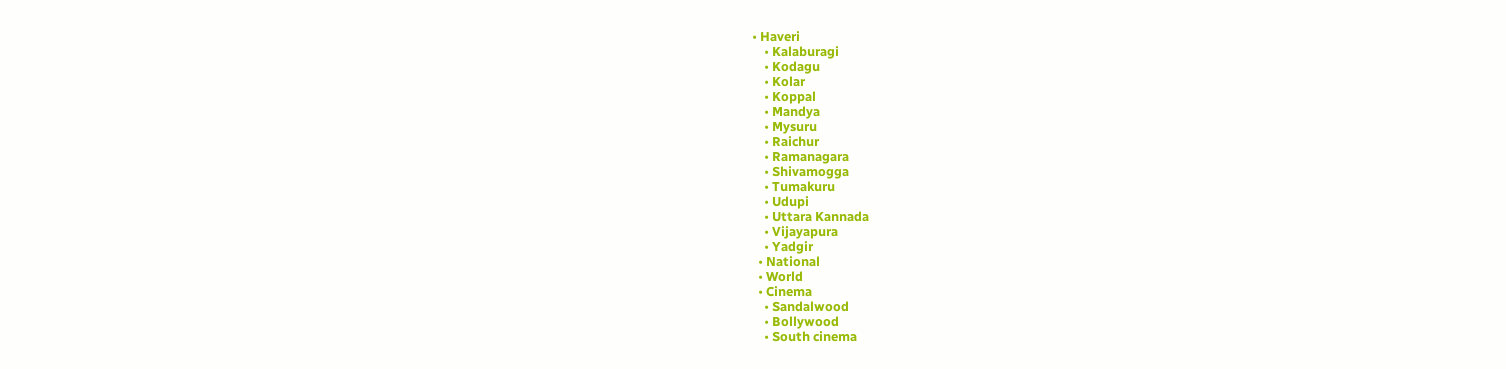• Haveri
    • Kalaburagi
    • Kodagu
    • Kolar
    • Koppal
    • Mandya
    • Mysuru
    • Raichur
    • Ramanagara
    • Shivamogga
    • Tumakuru
    • Udupi
    • Uttara Kannada
    • Vijayapura
    • Yadgir
  • National
  • World
  • Cinema
    • Sandalwood
    • Bollywood
    • South cinema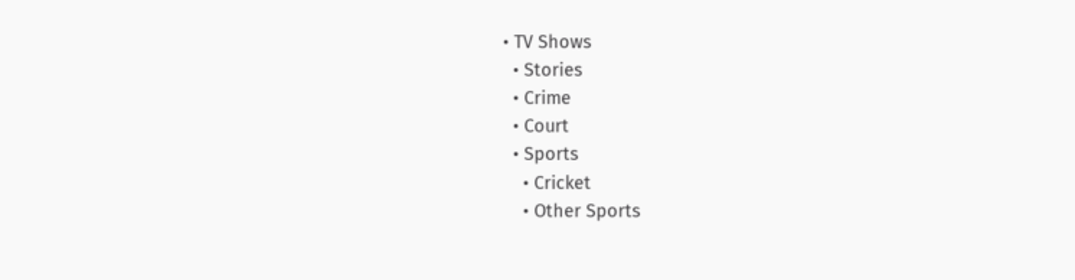• TV Shows
  • Stories
  • Crime
  • Court
  • Sports
    • Cricket
    • Other Sports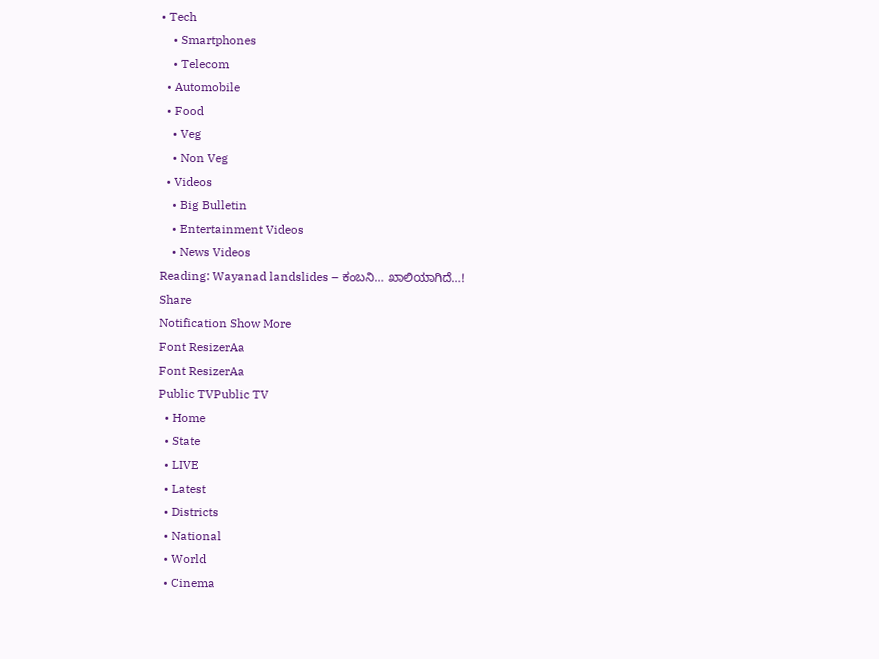• Tech
    • Smartphones
    • Telecom
  • Automobile
  • Food
    • Veg
    • Non Veg
  • Videos
    • Big Bulletin
    • Entertainment Videos
    • News Videos
Reading: Wayanad landslides – ಕಂಬನಿ… ಖಾಲಿಯಾಗಿದೆ…!
Share
Notification Show More
Font ResizerAa
Font ResizerAa
Public TVPublic TV
  • Home
  • State
  • LIVE
  • Latest
  • Districts
  • National
  • World
  • Cinema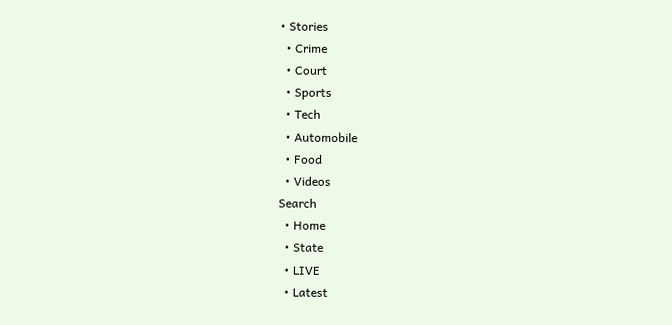• Stories
  • Crime
  • Court
  • Sports
  • Tech
  • Automobile
  • Food
  • Videos
Search
  • Home
  • State
  • LIVE
  • Latest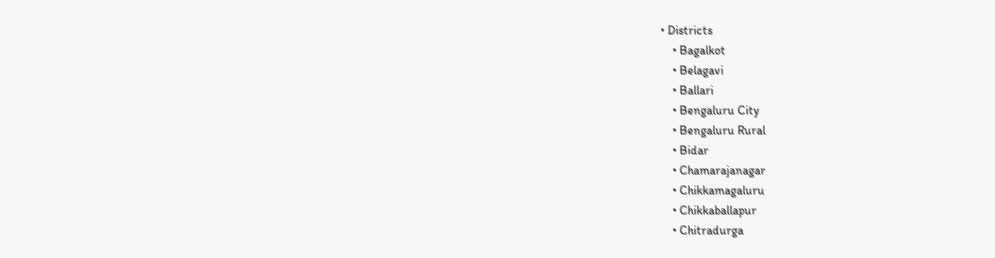• Districts
    • Bagalkot
    • Belagavi
    • Ballari
    • Bengaluru City
    • Bengaluru Rural
    • Bidar
    • Chamarajanagar
    • Chikkamagaluru
    • Chikkaballapur
    • Chitradurga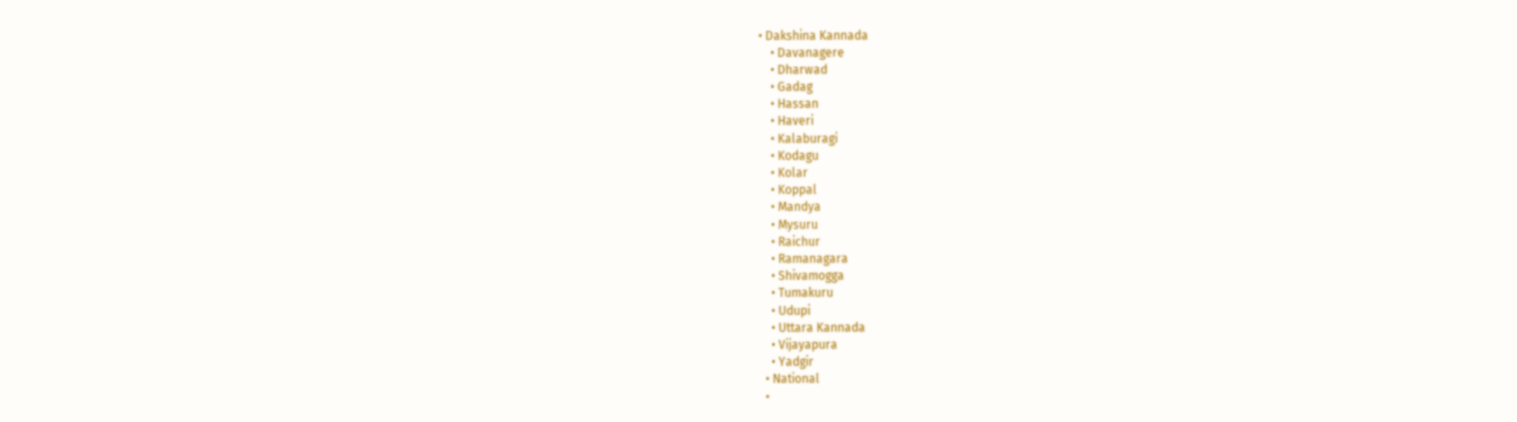• Dakshina Kannada
    • Davanagere
    • Dharwad
    • Gadag
    • Hassan
    • Haveri
    • Kalaburagi
    • Kodagu
    • Kolar
    • Koppal
    • Mandya
    • Mysuru
    • Raichur
    • Ramanagara
    • Shivamogga
    • Tumakuru
    • Udupi
    • Uttara Kannada
    • Vijayapura
    • Yadgir
  • National
  •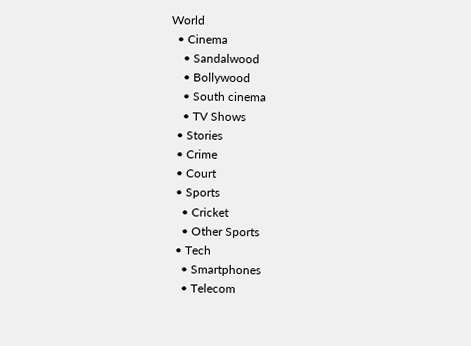World
  • Cinema
    • Sandalwood
    • Bollywood
    • South cinema
    • TV Shows
  • Stories
  • Crime
  • Court
  • Sports
    • Cricket
    • Other Sports
  • Tech
    • Smartphones
    • Telecom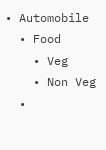• Automobile
  • Food
    • Veg
    • Non Veg
  •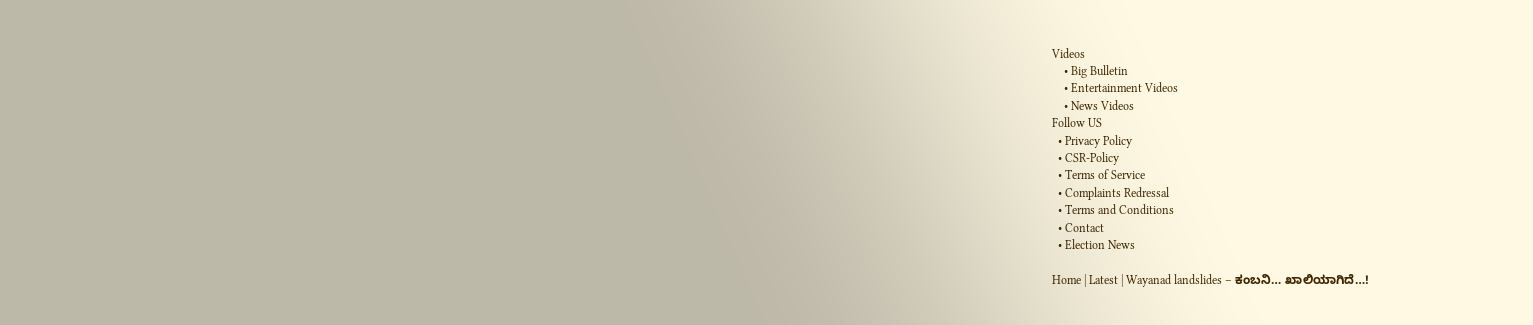Videos
    • Big Bulletin
    • Entertainment Videos
    • News Videos
Follow US
  • Privacy Policy
  • CSR-Policy
  • Terms of Service
  • Complaints Redressal
  • Terms and Conditions
  • Contact
  • Election News

Home | Latest | Wayanad landslides – ಕಂಬನಿ… ಖಾಲಿಯಾಗಿದೆ…!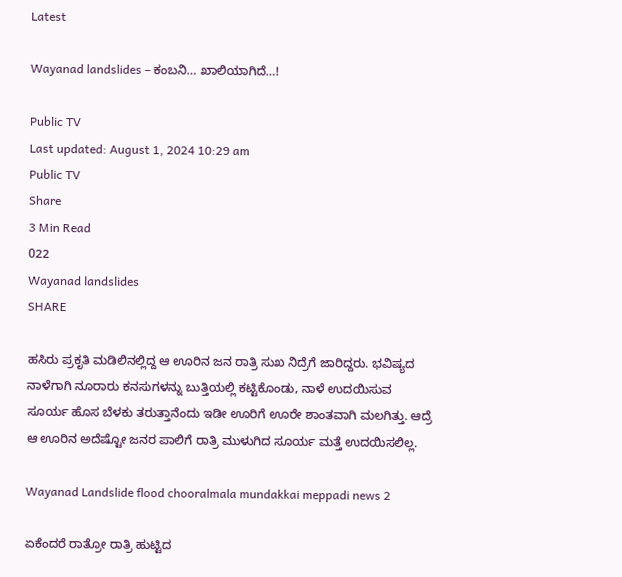Latest

Wayanad landslides – ಕಂಬನಿ… ಖಾಲಿಯಾಗಿದೆ…!

Public TV
Last updated: August 1, 2024 10:29 am
Public TV
Share
3 Min Read
022
Wayanad landslides
SHARE

ಹಸಿರು ಪ್ರಕೃತಿ ಮಡಿಲಿನಲ್ಲಿದ್ದ ಆ ಊರಿನ ಜನ ರಾತ್ರಿ ಸುಖ ನಿದ್ರೆಗೆ ಜಾರಿದ್ದರು. ಭವಿಷ್ಯದ ನಾಳೆಗಾಗಿ ನೂರಾರು ಕನಸುಗಳನ್ನು ಬುತ್ತಿಯಲ್ಲಿ ಕಟ್ಟಿಕೊಂಡು, ನಾಳೆ ಉದಯಿಸುವ ಸೂರ್ಯ ಹೊಸ ಬೆಳಕು ತರುತ್ತಾನೆಂದು ಇಡೀ ಊರಿಗೆ ಊರೇ ಶಾಂತವಾಗಿ ಮಲಗಿತ್ತು. ಆದ್ರೆ ಆ ಊರಿನ ಅದೆಷ್ಟೋ ಜನರ ಪಾಲಿಗೆ ರಾತ್ರಿ ಮುಳುಗಿದ ಸೂರ್ಯ ಮತ್ತೆ ಉದಯಿಸಲಿಲ್ಲ.

Wayanad Landslide flood chooralmala mundakkai meppadi news 2

ಏಕೆಂದರೆ ರಾತ್ರೋ ರಾತ್ರಿ ಹುಟ್ಟಿದ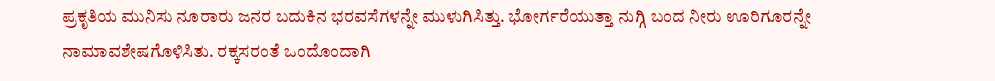ಪ್ರಕೃತಿಯ ಮುನಿಸು ನೂರಾರು ಜನರ ಬದುಕಿನ ಭರವಸೆಗಳನ್ನೇ ಮುಳುಗಿಸಿತ್ತು. ಭೋರ್ಗರೆಯುತ್ತಾ ನುಗ್ಗಿ ಬಂದ ನೀರು ಊರಿಗೂರನ್ನೇ ನಾಮಾವಶೇಷಗೊಳಿಸಿತು. ರಕ್ಕಸರಂತೆ ಒಂದೊಂದಾಗಿ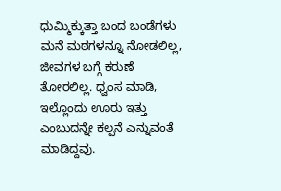ಧುಮ್ಮಿಕ್ಕುತ್ತಾ ಬಂದ ಬಂಡೆಗಳು ಮನೆ ಮಠಗಳನ್ನೂ ನೋಡಲಿಲ್ಲ, ಜೀವಗಳ ಬಗ್ಗೆ ಕರುಣೆ ತೋರಲಿಲ್ಲ. ಧ್ವಂಸ ಮಾಡಿ, ಇಲ್ಲೊಂದು ಊರು ಇತ್ತು ಎಂಬುದನ್ನೇ ಕಲ್ಪನೆ ಎನ್ನುವಂತೆ ಮಾಡಿದ್ದವು.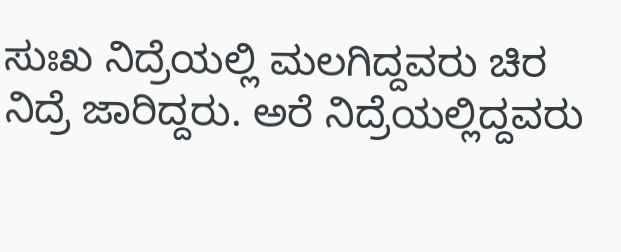ಸುಃಖ ನಿದ್ರೆಯಲ್ಲಿ ಮಲಗಿದ್ದವರು ಚಿರ ನಿದ್ರೆ ಜಾರಿದ್ದರು. ಅರೆ ನಿದ್ರೆಯಲ್ಲಿದ್ದವರು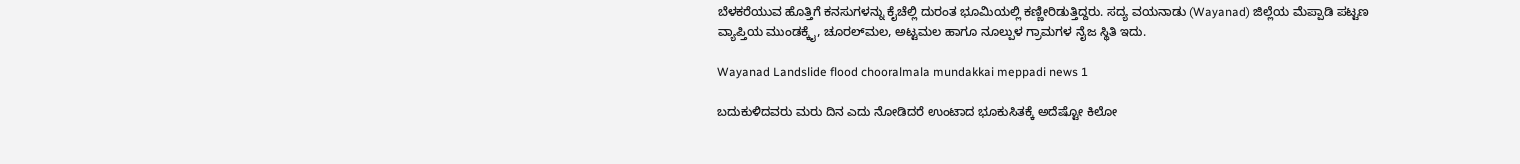ಬೆಳಕರೆಯುವ ಹೊತ್ತಿಗೆ ಕನಸುಗಳನ್ನು ಕೈಚೆಲ್ಲಿ ದುರಂತ ಭೂಮಿಯಲ್ಲಿ ಕಣ್ಣೀರಿಡುತ್ತಿದ್ದರು. ಸದ್ಯ ವಯನಾಡು (Wayanad) ಜಿಲ್ಲೆಯ ಮೆಪ್ಪಾಡಿ ಪಟ್ಟಣ ವ್ಯಾಪ್ತಿಯ ಮುಂಡಕ್ಕೈ, ಚೂರಲ್‌ಮಲ, ಅಟ್ಟಮಲ ಹಾಗೂ ನೂಲ್ಪುಳ ಗ್ರಾಮಗಳ ನೈಜ ಸ್ಥಿತಿ ಇದು.

Wayanad Landslide flood chooralmala mundakkai meppadi news 1

ಬದುಕುಳಿದವರು ಮರು ದಿನ ಎದು ನೋಡಿದರೆ ಉಂಟಾದ ಭೂಕುಸಿತಕ್ಕೆ ಅದೆಷ್ಟೋ ಕಿಲೋ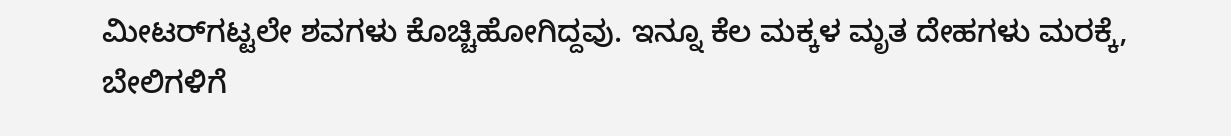ಮೀಟರ್‌ಗಟ್ಟಲೇ ಶವಗಳು ಕೊಚ್ಚಿಹೋಗಿದ್ದವು. ಇನ್ನೂ ಕೆಲ ಮಕ್ಕಳ ಮೃತ ದೇಹಗಳು ಮರಕ್ಕೆ, ಬೇಲಿಗಳಿಗೆ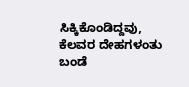ಸಿಕ್ಕಿಕೊಂಡಿದ್ದವು, ಕೆಲವರ ದೇಹಗಳಂತು ಬಂಡೆ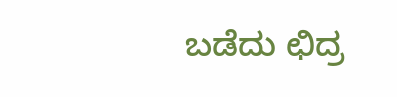ಬಡೆದು ಛಿದ್ರ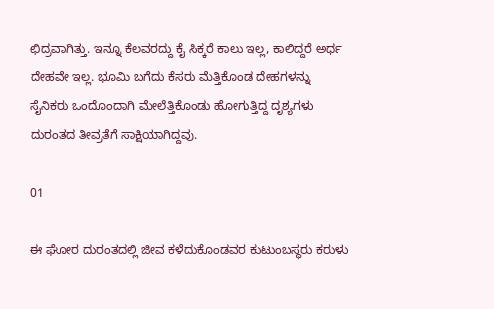ಛಿದ್ರವಾಗಿತ್ತು. ಇನ್ನೂ ಕೆಲವರದ್ದು ಕೈ ಸಿಕ್ಕರೆ ಕಾಲು ಇಲ್ಲ, ಕಾಲಿದ್ದರೆ ಅರ್ಧ ದೇಹವೇ ಇಲ್ಲ. ಭೂಮಿ ಬಗೆದು ಕೆಸರು ಮೆತ್ತಿಕೊಂಡ ದೇಹಗಳನ್ನು ಸೈನಿಕರು ಒಂದೊಂದಾಗಿ ಮೇಲೆತ್ತಿಕೊಂಡು ಹೋಗುತ್ತಿದ್ದ ದೃಶ್ಯಗಳು ದುರಂತದ ತೀವ್ರತೆಗೆ ಸಾಕ್ಷಿಯಾಗಿದ್ದವು.

01

ಈ ಘೋರ ದುರಂತದಲ್ಲಿ ಜೀವ ಕಳೆದುಕೊಂಡವರ ಕುಟುಂಬಸ್ಥರು ಕರುಳು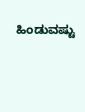ಹಿಂಡುವಷ್ಟು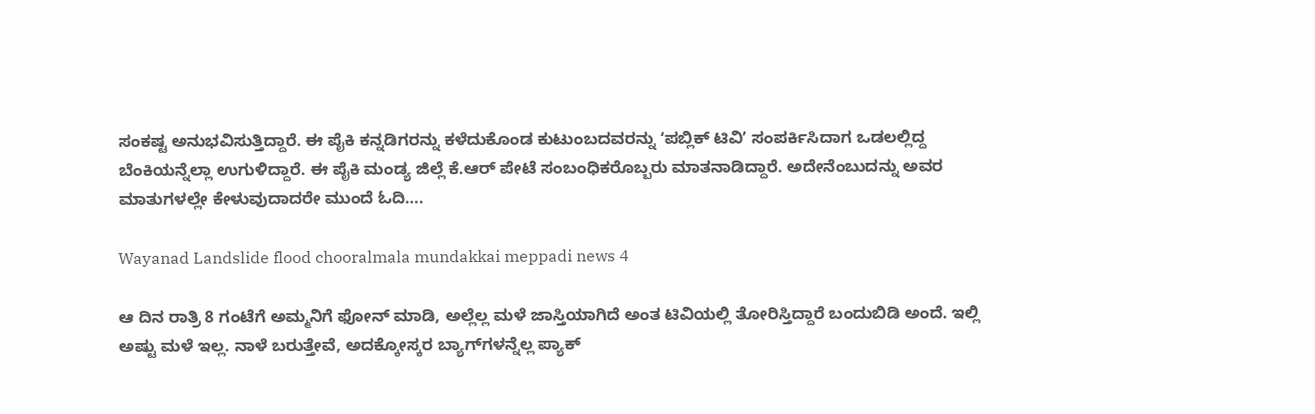ಸಂಕಷ್ಟ ಅನುಭವಿಸುತ್ತಿದ್ದಾರೆ. ಈ ಪೈಕಿ ಕನ್ನಡಿಗರನ್ನು ಕಳೆದುಕೊಂಡ ಕುಟುಂಬದವರನ್ನು ʻಪಬ್ಲಿಕ್‌ ಟಿವಿʼ ಸಂಪರ್ಕಿಸಿದಾಗ ಒಡಲಲ್ಲಿದ್ದ ಬೆಂಕಿಯನ್ನೆಲ್ಲಾ ಉಗುಳಿದ್ದಾರೆ. ಈ ಪೈಕಿ ಮಂಡ್ಯ ಜಿಲ್ಲೆ ಕೆ.ಆರ್‌ ಪೇಟೆ ಸಂಬಂಧಿಕರೊಬ್ಬರು ಮಾತನಾಡಿದ್ದಾರೆ. ಅದೇನೆಂಬುದನ್ನು ಅವರ ಮಾತುಗಳಲ್ಲೇ ಕೇಳುವುದಾದರೇ ಮುಂದೆ ಓದಿ….

Wayanad Landslide flood chooralmala mundakkai meppadi news 4

ಆ ದಿನ ರಾತ್ರಿ 8 ಗಂಟೆಗೆ ಅಮ್ಮನಿಗೆ ಫೋನ್‌ ಮಾಡಿ, ಅಲ್ಲೆಲ್ಲ ಮಳೆ ಜಾಸ್ತಿಯಾಗಿದೆ ಅಂತ ಟಿವಿಯಲ್ಲಿ ತೋರಿಸ್ತಿದ್ದಾರೆ ಬಂದುಬಿಡಿ ಅಂದೆ. ಇಲ್ಲಿ ಅಷ್ಟು ಮಳೆ ಇಲ್ಲ. ನಾಳೆ ಬರುತ್ತೇವೆ, ಅದಕ್ಕೋಸ್ಕರ ಬ್ಯಾಗ್‌ಗಳನ್ನೆಲ್ಲ ಪ್ಯಾಕ್‌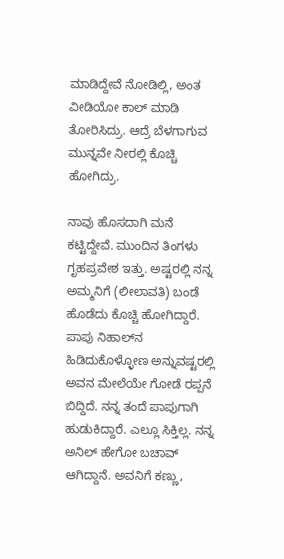ಮಾಡಿದ್ದೇವೆ ನೋಡಿಲ್ಲಿ, ಅಂತ ವೀಡಿಯೋ ಕಾಲ್‌ ಮಾಡಿ ತೋರಿಸಿದ್ರು. ಆದ್ರೆ ಬೆಳಗಾಗುವ ಮುನ್ನವೇ ನೀರಲ್ಲಿ ಕೊಚ್ಚಿ ಹೋಗಿದ್ರು.

ನಾವು ಹೊಸದಾಗಿ ಮನೆ ಕಟ್ಟಿದ್ದೇವೆ. ಮುಂದಿನ ತಿಂಗಳು ಗೃಹಪ್ರವೇಶ ಇತ್ತು. ಅಷ್ಟರಲ್ಲಿ ನನ್ನ ಅಮ್ಮನಿಗೆ (ಲೀಲಾವತಿ) ಬಂಡೆ ಹೊಡೆದು ಕೊಚ್ಚಿ ಹೋಗಿದ್ದಾರೆ. ಪಾಪು ನಿಹಾಲ್‌ನ ಹಿಡಿದುಕೊಳ್ಳೋಣ ಅನ್ನುವಷ್ಟರಲ್ಲಿ ಅವನ ಮೇಲೆಯೇ ಗೋಡೆ ರಪ್ಪನೆ ಬಿದ್ದಿದೆ. ನನ್ನ ತಂದೆ ಪಾಪುಗಾಗಿ ಹುಡುಕಿದ್ದಾರೆ. ಎಲ್ಲೂ ಸಿಕ್ತಿಲ್ಲ. ನನ್ನ ಅನಿಲ್ ಹೇಗೋ ಬಚಾವ್ ಆಗಿದ್ದಾನೆ. ಅವನಿಗೆ ಕಣ್ಣು,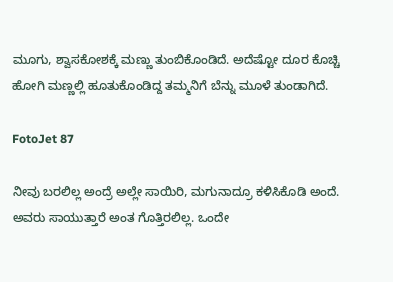ಮೂಗು, ಶ್ವಾಸಕೋಶಕ್ಕೆ ಮಣ್ಣು ತುಂಬಿಕೊಂಡಿದೆ. ಅದೆಷ್ಟೋ ದೂರ ಕೊಚ್ಚಿ ಹೋಗಿ ಮಣ್ಣಲ್ಲಿ ಹೂತುಕೊಂಡಿದ್ದ ತಮ್ಮನಿಗೆ ಬೆನ್ನು ಮೂಳೆ ತುಂಡಾಗಿದೆ.

FotoJet 87

ನೀವು ಬರಲಿಲ್ಲ ಅಂದ್ರೆ ಅಲ್ಲೇ ಸಾಯಿರಿ, ಮಗುನಾದ್ರೂ ಕಳಿಸಿಕೊಡಿ ಅಂದೆ. ಅವರು ಸಾಯುತ್ತಾರೆ ಅಂತ ಗೊತ್ತಿರಲಿಲ್ಲ. ಒಂದೇ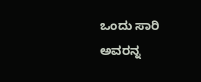ಒಂದು ಸಾರಿ ಅವರನ್ನ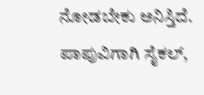ನೋಡಬೇಕು ಅನಿಸ್ತಿದೆ. ಪಾಪುವಿಗಾಗಿ ಸೈಕಲ್,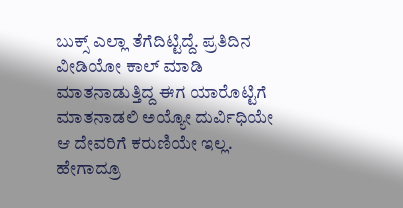ಬುಕ್ಸ್ ಎಲ್ಲಾ ತೆಗೆದಿಟ್ಟಿದ್ದೆ. ಪ್ರತಿದಿನ ವೀಡಿಯೋ ಕಾಲ್‌ ಮಾಡಿ ಮಾತನಾಡುತ್ತಿದ್ದ ಈಗ ಯಾರೊಟ್ಟಿಗೆ ಮಾತನಾಡಲಿ ಅಯ್ಯೋ ದುರ್ವಿಧಿಯೇ ಆ ದೇವರಿಗೆ ಕರುಣಿಯೇ ಇಲ್ಲ. ಹೇಗಾದ್ರೂ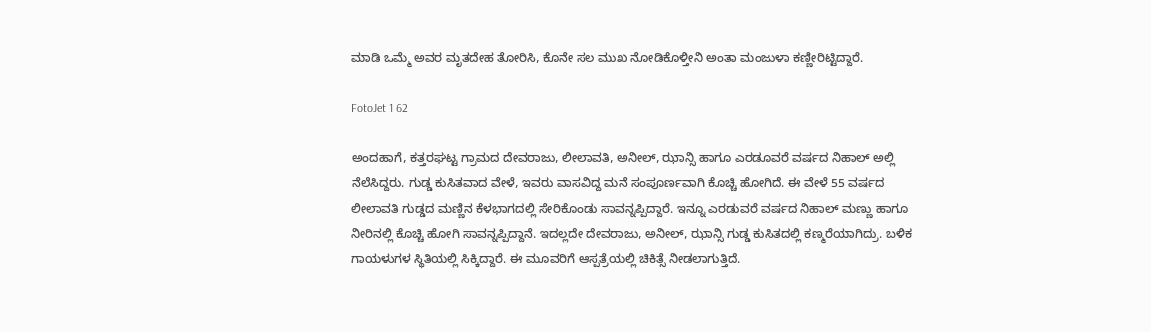ಮಾಡಿ ಒಮ್ಮೆ ಅವರ ಮೃತದೇಹ ತೋರಿಸಿ, ಕೊನೇ ಸಲ ಮುಖ ನೋಡಿಕೊಳ್ತೀನಿ ಅಂತಾ ಮಂಜುಳಾ ಕಣ್ಣೀರಿಟ್ಟಿದ್ದಾರೆ.

FotoJet 1 62

ಅಂದಹಾಗೆ, ಕತ್ತರಘಟ್ಟ ಗ್ರಾಮದ ದೇವರಾಜು, ಲೀಲಾವತಿ, ಅನೀಲ್, ಝಾನ್ಸಿ ಹಾಗೂ ಎರಡೂವರೆ ವರ್ಷದ ನಿಹಾಲ್ ಅಲ್ಲಿ ನೆಲೆಸಿದ್ದರು. ಗುಡ್ಡ ಕುಸಿತವಾದ ವೇಳೆ, ಇವರು ವಾಸವಿದ್ದ ಮನೆ ಸಂಪೂರ್ಣವಾಗಿ ಕೊಚ್ಚಿ ಹೋಗಿದೆ. ಈ ವೇಳೆ 55 ವರ್ಷದ ಲೀಲಾವತಿ ಗುಡ್ಡದ ಮಣ್ಣಿನ ಕೆಳಭಾಗದಲ್ಲಿ ಸೇರಿಕೊಂಡು ಸಾವನ್ನಪ್ಪಿದ್ದಾರೆ. ಇನ್ನೂ ಎರಡುವರೆ ವರ್ಷದ ನಿಹಾಲ್ ಮಣ್ಣು ಹಾಗೂ ನೀರಿನಲ್ಲಿ ಕೊಚ್ಚಿ ಹೋಗಿ ಸಾವನ್ನಪ್ಪಿದ್ದಾನೆ. ಇದಲ್ಲದೇ ದೇವರಾಜು, ಅನೀಲ್, ಝಾನ್ಸಿ ಗುಡ್ಡ ಕುಸಿತದಲ್ಲಿ ಕಣ್ಮರೆಯಾಗಿದ್ರು. ಬಳಿಕ ಗಾಯಳುಗಳ ಸ್ಥಿತಿಯಲ್ಲಿ ಸಿಕ್ಕಿದ್ದಾರೆ. ಈ ಮೂವರಿಗೆ ಆಸ್ಪತ್ರೆಯಲ್ಲಿ ಚಿಕಿತ್ಸೆ ನೀಡಲಾಗುತ್ತಿದೆ.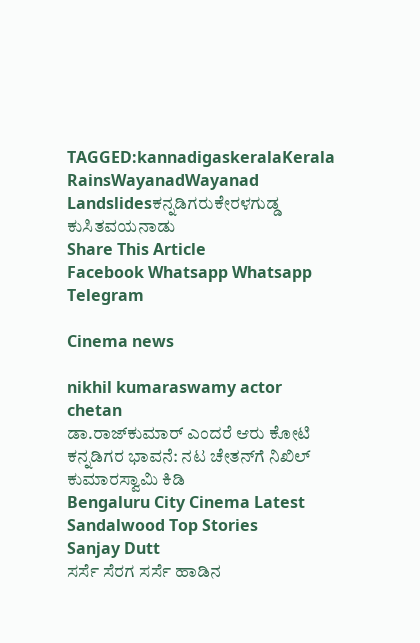TAGGED:kannadigaskeralaKerala RainsWayanadWayanad Landslidesಕನ್ನಡಿಗರುಕೇರಳಗುಡ್ಡ ಕುಸಿತವಯನಾಡು
Share This Article
Facebook Whatsapp Whatsapp Telegram

Cinema news

nikhil kumaraswamy actor chetan
ಡಾ.ರಾಜ್‌ಕುಮಾರ್ ಎಂದರೆ ಆರು ಕೋಟಿ ಕನ್ನಡಿಗರ ಭಾವನೆ: ನಟ ಚೇತನ್‌ಗೆ ನಿಖಿಲ್ ಕುಮಾರಸ್ವಾಮಿ ಕಿಡಿ
Bengaluru City Cinema Latest Sandalwood Top Stories
Sanjay Dutt
ಸರ್ಸೆ ಸೆರಗ ಸರ್ಸೆ ಹಾಡಿನ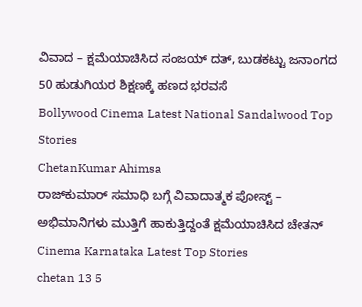ವಿವಾದ – ಕ್ಷಮೆಯಾಚಿಸಿದ ಸಂಜಯ್ ದತ್, ಬುಡಕಟ್ಟು ಜನಾಂಗದ 50 ಹುಡುಗಿಯರ ಶಿಕ್ಷಣಕ್ಕೆ ಹಣದ ಭರವಸೆ
Bollywood Cinema Latest National Sandalwood Top Stories
ChetanKumar Ahimsa
ರಾಜ್‌ಕುಮಾರ್‌ ಸಮಾಧಿ ಬಗ್ಗೆ ವಿವಾದಾತ್ಮಕ ಪೋಸ್ಟ್‌ – ಅಭಿಮಾನಿಗಳು ಮುತ್ತಿಗೆ ಹಾಕುತ್ತಿದ್ದಂತೆ ಕ್ಷಮೆಯಾಚಿಸಿದ ಚೇತನ್‌
Cinema Karnataka Latest Top Stories
chetan 13 5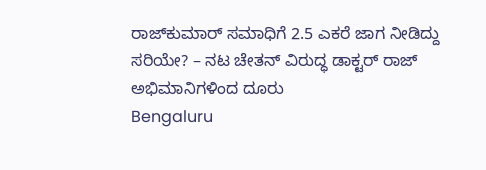ರಾಜ್‌ಕುಮಾರ್‌ ಸಮಾಧಿಗೆ 2.5 ಎಕರೆ ಜಾಗ ನೀಡಿದ್ದು ಸರಿಯೇ? – ನಟ‌ ಚೇತನ್ ವಿರುದ್ಧ ಡಾಕ್ಟರ್ ರಾಜ್‌ ಅಭಿಮಾನಿಗಳಿಂದ ದೂರು
Bengaluru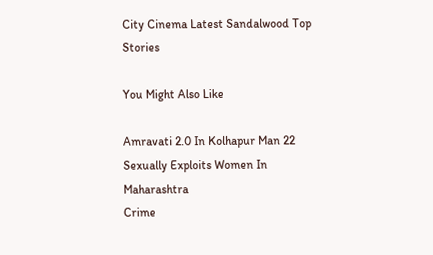City Cinema Latest Sandalwood Top Stories

You Might Also Like

Amravati 2.0 In Kolhapur Man 22 Sexually Exploits Women In Maharashtra
Crime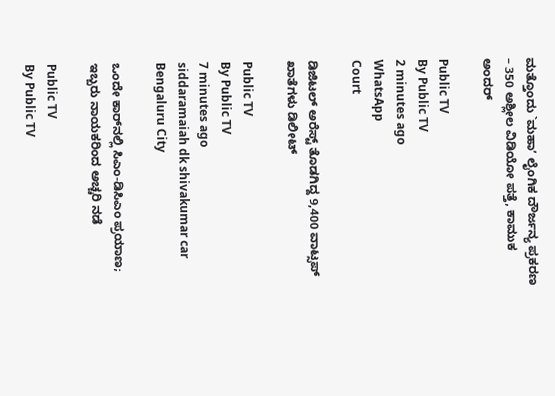ಮತ್ತೊಂದು `ಮಹಾʼ ಲೈಂಗಿಕ ದೌರ್ಜನ್ಯ ಪ್ರಕರಣ – 350 ಅಶ್ಲೀಲ ವಿಡಿಯೋ ಪತ್ತೆ, ಕಾಮುಕ ಅಂದರ್‌

Public TV
By Public TV
2 minutes ago
WhatsApp
Court

ಡಿಜಿಟಲ್ ಅರೆಸ್ಟ್ ತೊಡಗಿದ್ದ 9,400 ವಾಟ್ಸಪ್‌ ಖಾತೆಗಳು ಡಿಲೀಟ್‌

Public TV
By Public TV
7 minutes ago
siddaramaiah dk shivakumar car
Bengaluru City

ಒಂದೇ ಕಾರ್‌ನಲ್ಲಿ ಸಿಎಂ-ಡಿಸಿಎಂ ಪ್ರಯಾಣ; ಇಬ್ಬರು ನಾಯಕರಿಂದ ಅಚ್ಚರಿ ನಡೆ

Public TV
By Public TV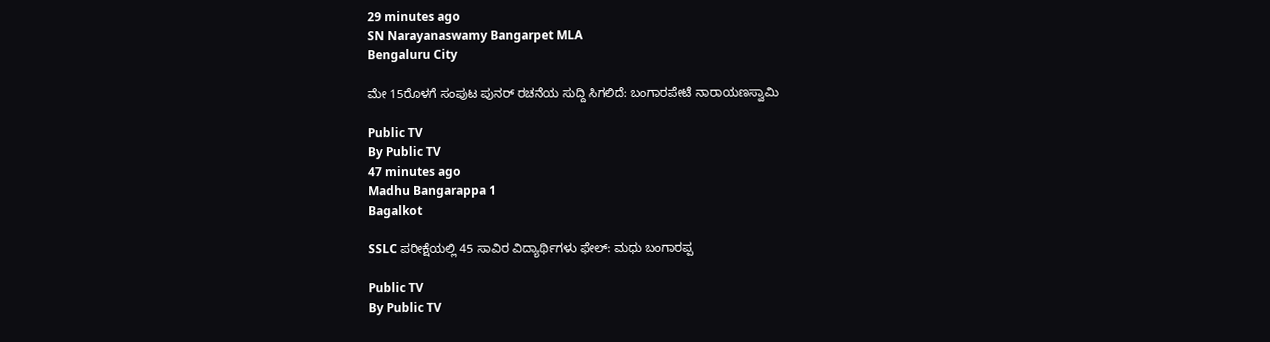29 minutes ago
SN Narayanaswamy Bangarpet MLA
Bengaluru City

ಮೇ 15ರೊಳಗೆ ಸಂಪುಟ ಪುನರ್ ರಚನೆಯ ಸುದ್ದಿ ಸಿಗಲಿದೆ: ಬಂಗಾರಪೇಟೆ ನಾರಾಯಣಸ್ವಾಮಿ

Public TV
By Public TV
47 minutes ago
Madhu Bangarappa 1
Bagalkot

SSLC ಪರೀಕ್ಷೆಯಲ್ಲಿ 45 ಸಾವಿರ ವಿದ್ಯಾರ್ಥಿಗಳು ಫೇಲ್: ಮಧು ಬಂಗಾರಪ್ಪ

Public TV
By Public TV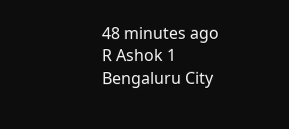48 minutes ago
R Ashok 1
Bengaluru City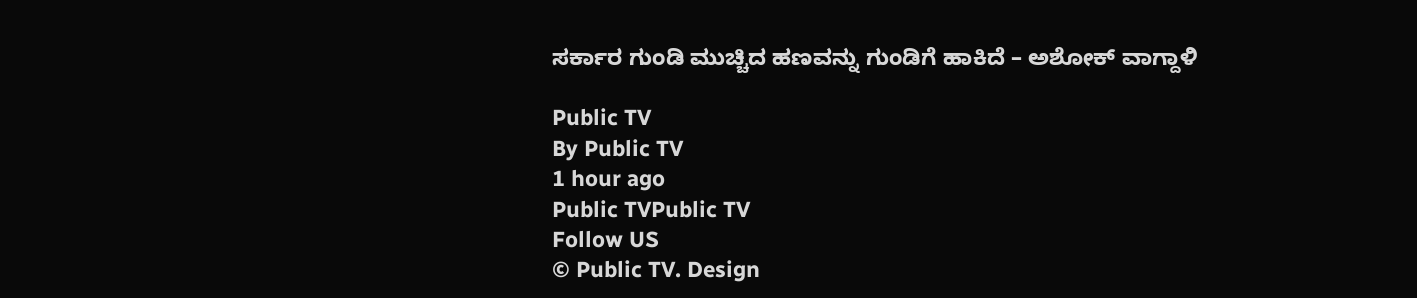ಸರ್ಕಾರ ಗುಂಡಿ ಮುಚ್ಚಿದ ಹಣವನ್ನು ಗುಂಡಿಗೆ ಹಾಕಿದೆ – ಅಶೋಕ್‌ ವಾಗ್ದಾಳಿ

Public TV
By Public TV
1 hour ago
Public TVPublic TV
Follow US
© Public TV. Design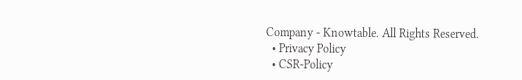Company - Knowtable. All Rights Reserved.
  • Privacy Policy
  • CSR-Policy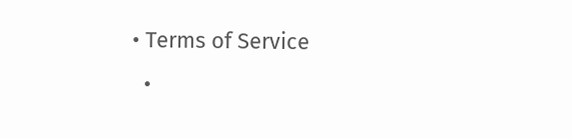• Terms of Service
  •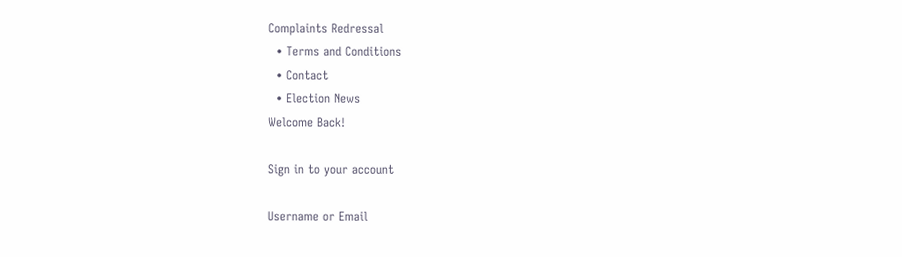Complaints Redressal
  • Terms and Conditions
  • Contact
  • Election News
Welcome Back!

Sign in to your account

Username or Email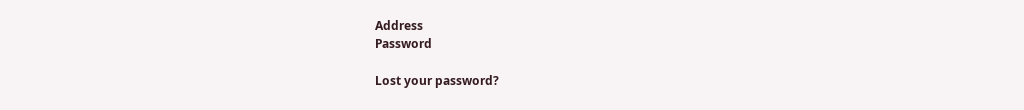Address
Password

Lost your password?